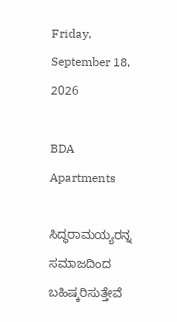Friday, September 18, 2026

BDA Apartments

ಸಿದ್ಧರಾಮಯ್ಯರನ್ನ ಸಮಾಜದಿಂದ ಬಹಿಷ್ಕರಿಸುತ್ತೇವೆ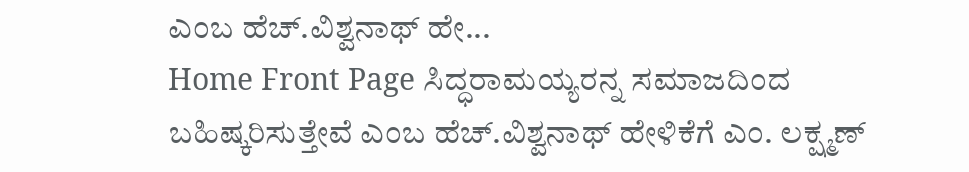ಎಂಬ ಹೆಚ್.ವಿಶ್ವನಾಥ್ ಹೇ...
Home Front Page ಸಿದ್ಧರಾಮಯ್ಯರನ್ನ ಸಮಾಜದಿಂದ ಬಹಿಷ್ಕರಿಸುತ್ತೇವೆ ಎಂಬ ಹೆಚ್.ವಿಶ್ವನಾಥ್ ಹೇಳಿಕೆಗೆ ಎಂ. ಲಕ್ಷ್ಮಣ್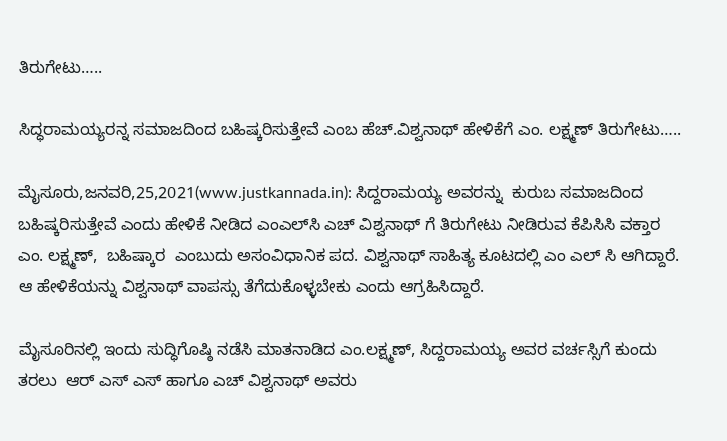ತಿರುಗೇಟು…..

ಸಿದ್ಧರಾಮಯ್ಯರನ್ನ ಸಮಾಜದಿಂದ ಬಹಿಷ್ಕರಿಸುತ್ತೇವೆ ಎಂಬ ಹೆಚ್.ವಿಶ್ವನಾಥ್ ಹೇಳಿಕೆಗೆ ಎಂ. ಲಕ್ಷ್ಮಣ್ ತಿರುಗೇಟು…..

ಮೈಸೂರು,ಜನವರಿ,25,2021(www.justkannada.in): ಸಿದ್ದರಾಮಯ್ಯ ಅವರನ್ನು  ಕುರುಬ ಸಮಾಜದಿಂದ ಬಹಿಷ್ಕರಿಸುತ್ತೇವೆ ಎಂದು ಹೇಳಿಕೆ ನೀಡಿದ ಎಂಎಲ್‌ಸಿ ಎಚ್ ವಿಶ್ವನಾಥ್ ಗೆ ತಿರುಗೇಟು ನೀಡಿರುವ ಕೆಪಿಸಿಸಿ ವಕ್ತಾರ ಎಂ. ಲಕ್ಷ್ಮಣ್,  ಬಹಿಷ್ಕಾರ  ಎಂಬುದು ಅಸಂವಿಧಾನಿಕ ಪದ. ವಿಶ್ವನಾಥ್ ಸಾಹಿತ್ಯ ಕೂಟದಲ್ಲಿ ಎಂ ಎಲ್ ಸಿ ಆಗಿದ್ದಾರೆ. ಆ ಹೇಳಿಕೆಯನ್ನು ವಿಶ್ವನಾಥ್ ವಾಪಸ್ಸು ತೆಗೆದುಕೊಳ್ಳಬೇಕು ಎಂದು ಆಗ್ರಹಿಸಿದ್ದಾರೆ.

ಮೈಸೂರಿನಲ್ಲಿ ಇಂದು ಸುದ್ಧಿಗೊಷ್ಠಿ ನಡೆಸಿ ಮಾತನಾಡಿದ ಎಂ.ಲಕ್ಷ್ಮಣ್, ಸಿದ್ದರಾಮಯ್ಯ ಅವರ ವರ್ಚಸ್ಸಿಗೆ ಕುಂದು ತರಲು  ಆರ್ ಎಸ್ ಎಸ್ ಹಾಗೂ ಎಚ್ ವಿಶ್ವನಾಥ್ ಅವರು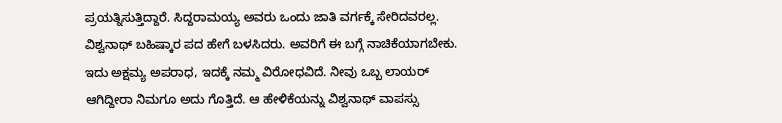ಪ್ರಯತ್ನಿಸುತ್ತಿದ್ದಾರೆ. ಸಿದ್ದರಾಮಯ್ಯ ಅವರು ಒಂದು ಜಾತಿ ವರ್ಗಕ್ಕೆ ಸೇರಿದವರಲ್ಲ. ವಿಶ್ವನಾಥ್ ಬಹಿಷ್ಕಾರ ಪದ ಹೇಗೆ ಬಳಸಿದರು. ಅವರಿಗೆ ಈ ಬಗ್ಗೆ ನಾಚಿಕೆಯಾಗಬೇಕು. ಇದು ಅಕ್ಷಮ್ಯ ಅಪರಾಧ, ಇದಕ್ಕೆ ನಮ್ಮ ವಿರೋಧವಿದೆ. ನೀವು ಒಬ್ಬ ಲಾಯರ್ ಆಗಿದ್ದೀರಾ ನಿಮಗೂ ಅದು ಗೊತ್ತಿದೆ. ಆ ಹೇಳಿಕೆಯನ್ನು ವಿಶ್ವನಾಥ್ ವಾಪಸ್ಸು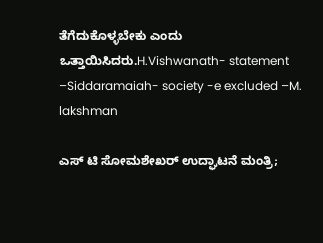ತೆಗೆದುಕೊಳ್ಳಬೇಕು ಎಂದು ಒತ್ತಾಯಿಸಿದರು.H.Vishwanath- statement –Siddaramaiah- society -e excluded –M. lakshman

ಎಸ್ ಟಿ ಸೋಮಶೇಖರ್ ಉದ್ಘಾಟನೆ ಮಂತ್ರಿ;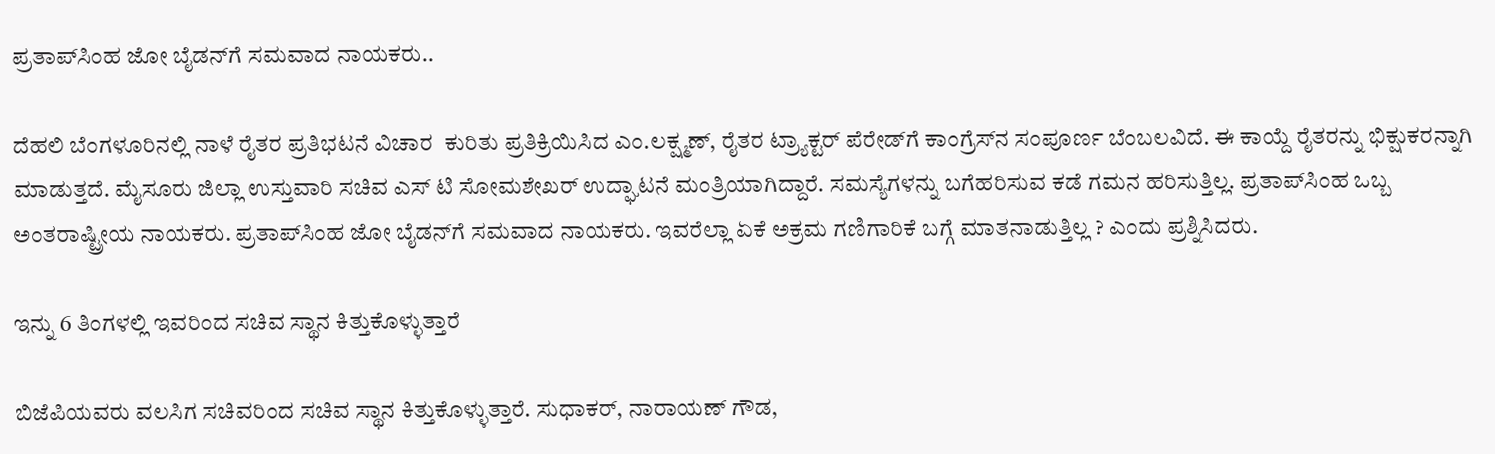ಪ್ರತಾಪ್‌ಸಿಂಹ ಜೋ ಬೈಡನ್‌ಗೆ ಸಮವಾದ ನಾಯಕರು..

ದೆಹಲಿ ಬೆಂಗಳೂರಿನಲ್ಲಿ ನಾಳೆ ರೈತರ ಪ್ರತಿಭಟನೆ ವಿಚಾರ  ಕುರಿತು ಪ್ರತಿಕ್ರಿಯಿಸಿದ ಎಂ.ಲಕ್ಷ್ಮಣ್, ರೈತರ ಟ್ರ್ಯಾಕ್ಟರ್ ಪೆರೇಡ್‌ಗೆ ಕಾಂಗ್ರೆಸ್‌ನ ಸಂಪೂರ್ಣ ಬೆಂಬಲವಿದೆ. ಈ ಕಾಯ್ದೆ ರೈತರನ್ನು ಭಿಕ್ಷುಕರನ್ನಾಗಿ ಮಾಡುತ್ತದೆ. ಮೈಸೂರು ಜಿಲ್ಲಾ ಉಸ್ತುವಾರಿ ಸಚಿವ ಎಸ್ ಟಿ ಸೋಮಶೇಖರ್ ಉದ್ಘಾಟನೆ ಮಂತ್ರಿಯಾಗಿದ್ದಾರೆ. ಸಮಸ್ಯೆಗಳನ್ನು ಬಗೆಹರಿಸುವ ಕಡೆ ಗಮನ ಹರಿಸುತ್ತಿಲ್ಲ. ಪ್ರತಾಪ್‌ಸಿಂಹ ಒಬ್ಬ ಅಂತರಾಷ್ಟ್ರೀಯ ನಾಯಕರು. ಪ್ರತಾಪ್‌ಸಿಂಹ ಜೋ ಬೈಡನ್‌ಗೆ ಸಮವಾದ ನಾಯಕರು. ಇವರೆಲ್ಲಾ ಏಕೆ ಅಕ್ರಮ ಗಣಿಗಾರಿಕೆ ಬಗ್ಗೆ ಮಾತನಾಡುತ್ತಿಲ್ಲ ? ಎಂದು ಪ್ರಶ್ನಿಸಿದರು.

ಇನ್ನು 6 ತಿಂಗಳಲ್ಲಿ ಇವರಿಂದ ಸಚಿವ ಸ್ಥಾನ ಕಿತ್ತುಕೊಳ್ಳುತ್ತಾರೆ

ಬಿಜೆಪಿಯವರು ವಲಸಿಗ ಸಚಿವರಿಂದ ಸಚಿವ ಸ್ಥಾನ ಕಿತ್ತುಕೊಳ್ಳುತ್ತಾರೆ. ಸುಧಾಕರ್, ನಾರಾಯಣ್ ಗೌಡ,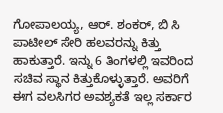ಗೋಪಾಲಯ್ಯ, ಆರ್. ಶಂಕರ್, ಬಿ ಸಿ ಪಾಟೀಲ್ ಸೇರಿ ಹಲವರನ್ನು ಕಿತ್ತು ಹಾಕುತ್ತಾರೆ. ಇನ್ನು 6 ತಿಂಗಳಲ್ಲಿ ಇವರಿಂದ ಸಚಿವ ಸ್ಥಾನ ಕಿತ್ತುಕೊಳ್ಳುತ್ತಾರೆ. ಅವರಿಗೆ ಈಗ ವಲಸಿಗರ ಅವಶ್ಯಕತೆ ಇಲ್ಲ ಸರ್ಕಾರ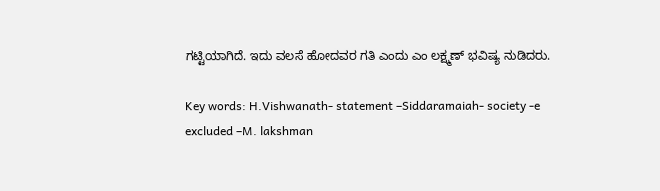ಗಟ್ಟಿಯಾಗಿದೆ. ಇದು ವಲಸೆ ಹೋದವರ ಗತಿ ಎಂದು ಎಂ ಲಕ್ಷ್ಮಣ್ ಭವಿಷ್ಯ ನುಡಿದರು.

Key words: H.Vishwanath- statement –Siddaramaiah- society -e excluded –M. lakshman